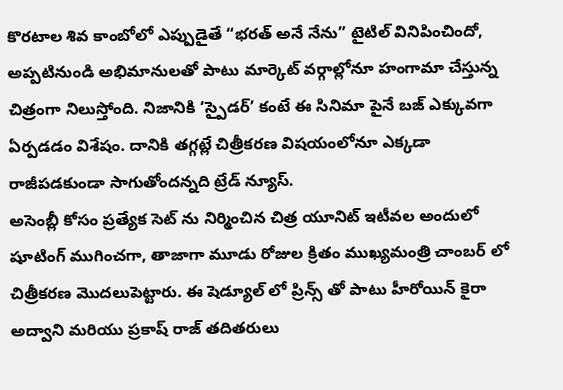కొరటాల శివ కాంబోలో ఎప్పుడైతే “భరత్ అనే నేను” టైటిల్ వినిపించిందో, అప్పటినుండి అభిమానులతో పాటు మార్కెట్ వర్గాల్లోనూ హంగామా చేస్తున్న చిత్రంగా నిలుస్తోంది. నిజానికి ‘స్పైడర్’ కంటే ఈ సినిమా పైనే బజ్ ఎక్కువగా ఏర్పడడం విశేషం. దానికి తగ్గట్లే చిత్రీకరణ విషయంలోనూ ఎక్కడా రాజీపడకుండా సాగుతోందన్నది ట్రేడ్ న్యూస్.
అసెంబ్లీ కోసం ప్రత్యేక సెట్ ను నిర్మించిన చిత్ర యూనిట్ ఇటీవల అందులో షూటింగ్ ముగించగా, తాజాగా మూడు రోజుల క్రితం ముఖ్యమంత్రి చాంబర్ లో చిత్రీకరణ మొదలుపెట్టారు. ఈ షెడ్యూల్ లో ప్రిన్స్ తో పాటు హీరోయిన్ కైరా అద్వాని మరియు ప్రకాష్ రాజ్ తదితరులు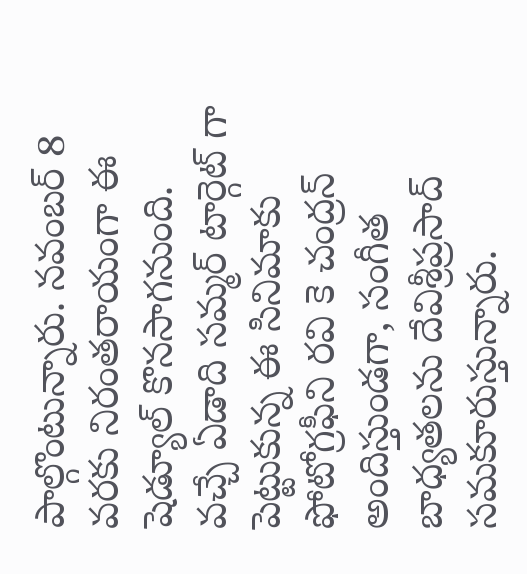పాల్గొంటున్నారు. నవంబర్ 8 వరకు నిరంతరాయంగా ఈ షెడ్యూల్ కొనసాగనుంది.
వచ్చే ఏడాది సమ్మర్ టార్గెట్ గా పెట్టుకున్న ఈ సినిమాకు ఫోటోగ్రఫీని రవి కె చంద్రన్ అందిస్తుండగా, సంగీత బాధ్యతలను దేవిశ్రీప్రసాద్ సమకూరుస్తున్నారు.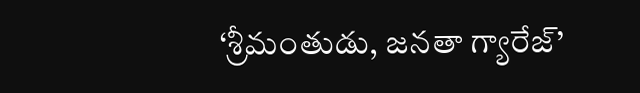‘శ్రీమంతుడు, జనతా గ్యారేజ్’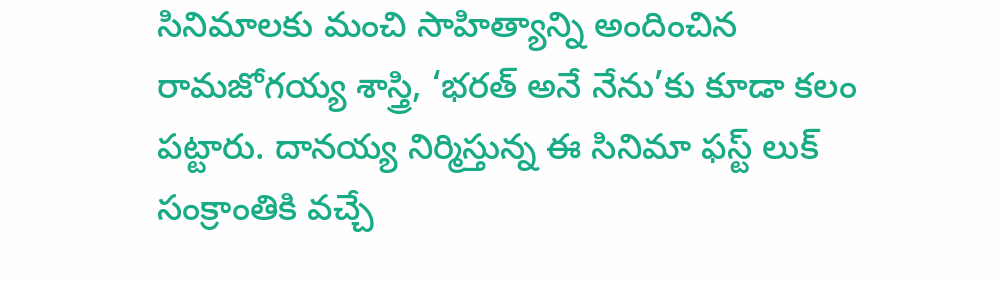సినిమాలకు మంచి సాహిత్యాన్ని అందించిన రామజోగయ్య శాస్త్రి, ‘భరత్ అనే నేను’కు కూడా కలం పట్టారు. దానయ్య నిర్మిస్తున్న ఈ సినిమా ఫస్ట్ లుక్ సంక్రాంతికి వచ్చే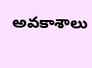అవకాశాలు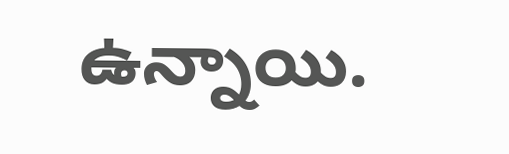ఉన్నాయి.